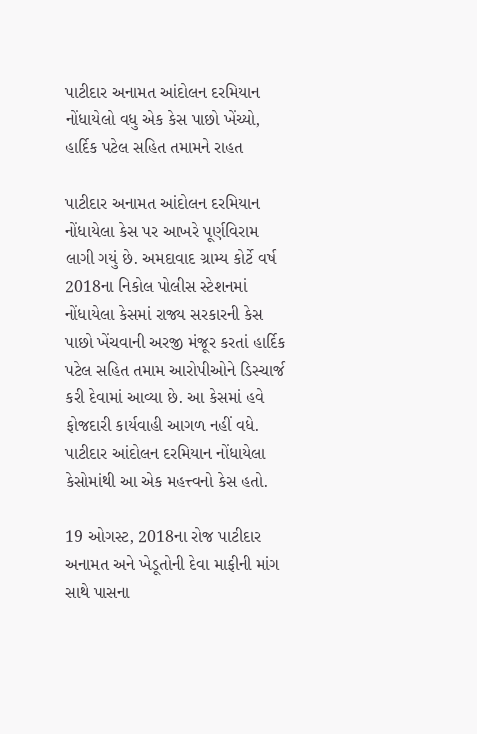પાટીદાર અનામત આંદોલન દરમિયાન નોંધાયેલો વધુ એક કેસ પાછો ખેંચ્યો, હાર્દિક પટેલ સહિત તમામને રાહત

પાટીદાર અનામત આંદોલન દરમિયાન નોંધાયેલા કેસ પર આખરે પૂર્ણવિરામ લાગી ગયું છે. અમદાવાદ ગ્રામ્ય કોર્ટે વર્ષ 2018ના નિકોલ પોલીસ સ્ટેશનમાં નોંધાયેલા કેસમાં રાજ્ય સરકારની કેસ પાછો ખેંચવાની અરજી મંજૂર કરતાં હાર્દિક પટેલ સહિત તમામ આરોપીઓને ડિસ્ચાર્જ કરી દેવામાં આવ્યા છે. આ કેસમાં હવે ફોજદારી કાર્યવાહી આગળ નહીં વધે. પાટીદાર આંદોલન દરમિયાન નોંધાયેલા કેસોમાંથી આ એક મહત્ત્વનો કેસ હતો.

19 ઓગસ્ટ, 2018ના રોજ પાટીદાર અનામત અને ખેડૂતોની દેવા માફીની માંગ સાથે પાસના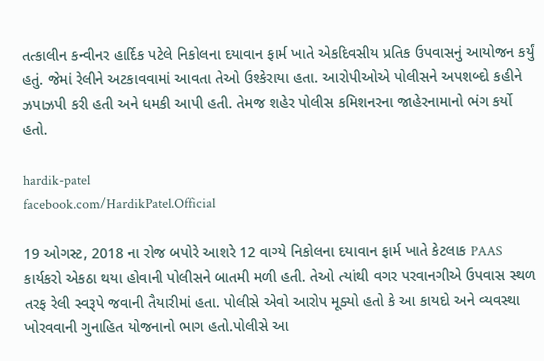તત્કાલીન કન્વીનર હાર્દિક પટેલે નિકોલના દયાવાન ફાર્મ ખાતે એકદિવસીય પ્રતિક ઉપવાસનું આયોજન કર્યું હતું. જેમાં રેલીને અટકાવવામાં આવતા તેઓ ઉશ્કેરાયા હતા. આરોપીઓએ પોલીસને અપશબ્દો કહીને ઝપાઝપી કરી હતી અને ધમકી આપી હતી. તેમજ શહેર પોલીસ કમિશનરના જાહેરનામાનો ભંગ કર્યો હતો.

hardik-patel
facebook.com/HardikPatel.Official

19 ઓગસ્ટ, 2018 ના રોજ બપોરે આશરે 12 વાગ્યે નિકોલના દયાવાન ફાર્મ ખાતે કેટલાક PAAS કાર્યકરો એકઠા થયા હોવાની પોલીસને બાતમી મળી હતી. તેઓ ત્યાંથી વગર પરવાનગીએ ઉપવાસ સ્થળ તરફ રેલી સ્વરૂપે જવાની તૈયારીમાં હતા. પોલીસે એવો આરોપ મૂક્યો હતો કે આ કાયદો અને વ્યવસ્થા ખોરવવાની ગુનાહિત યોજનાનો ભાગ હતો.પોલીસે આ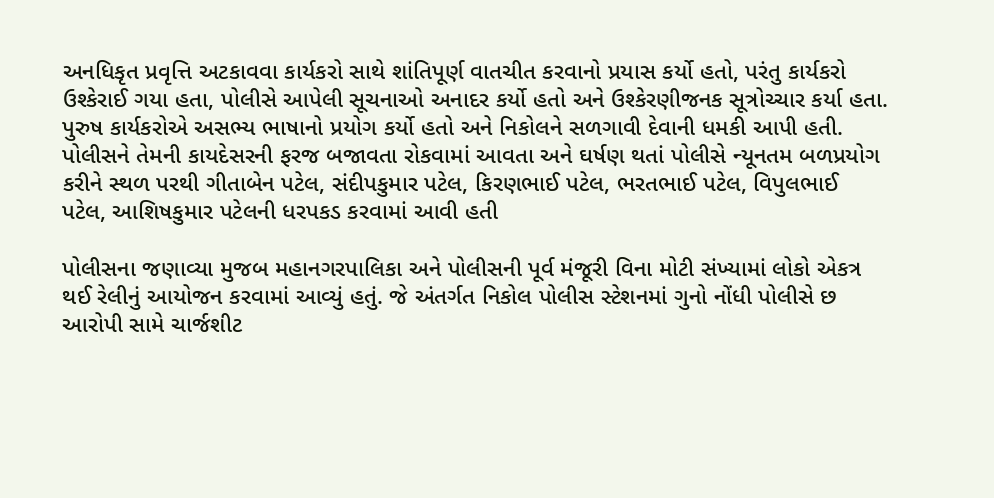અનધિકૃત પ્રવૃત્તિ અટકાવવા કાર્યકરો સાથે શાંતિપૂર્ણ વાતચીત કરવાનો પ્રયાસ કર્યો હતો, પરંતુ કાર્યકરો ઉશ્કેરાઈ ગયા હતા, પોલીસે આપેલી સૂચનાઓ અનાદર કર્યો હતો અને ઉશ્કેરણીજનક સૂત્રોચ્ચાર કર્યા હતા. પુરુષ કાર્યકરોએ અસભ્ય ભાષાનો પ્રયોગ કર્યો હતો અને નિકોલને સળગાવી દેવાની ધમકી આપી હતી. પોલીસને તેમની કાયદેસરની ફરજ બજાવતા રોકવામાં આવતા અને ઘર્ષણ થતાં પોલીસે ન્યૂનતમ બળપ્રયોગ કરીને સ્થળ પરથી ગીતાબેન પટેલ, સંદીપકુમાર પટેલ, કિરણભાઈ પટેલ, ભરતભાઈ પટેલ, વિપુલભાઈ પટેલ, આશિષકુમાર પટેલની ધરપકડ કરવામાં આવી હતી

પોલીસના જણાવ્યા મુજબ મહાનગરપાલિકા અને પોલીસની પૂર્વ મંજૂરી વિના મોટી સંખ્યામાં લોકો એકત્ર થઈ રેલીનું આયોજન કરવામાં આવ્યું હતું. જે અંતર્ગત નિકોલ પોલીસ સ્ટેશનમાં ગુનો નોંધી પોલીસે છ આરોપી સામે ચાર્જશીટ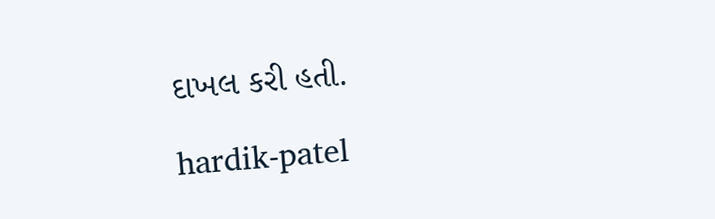દાખલ કરી હતી.

hardik-patel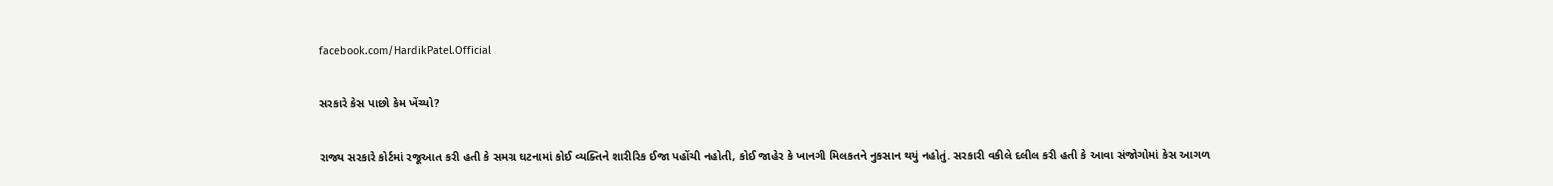facebook.com/HardikPatel.Official

સરકારે કેસ પાછો કેમ ખેંચ્યો?

રાજ્ય સરકારે કોર્ટમાં રજૂઆત કરી હતી કે સમગ્ર ઘટનામાં કોઈ વ્યક્તિને શારીરિક ઈજા પહોંચી નહોતી, કોઈ જાહેર કે ખાનગી મિલકતને નુકસાન થયું નહોતું. સરકારી વકીલે દલીલ કરી હતી કે આવા સંજોગોમાં કેસ આગળ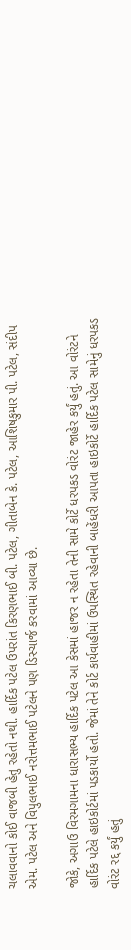ચલાવવાનો કોઈ વાજબી હેતુ રહેતો નથી. હાર્દિક પટેલ ઉપરાંત કિરણભાઈ બી. પટેલ, ગીતાબેન કે. પટેલ, આશિષકુમાર પી. પટેલ, સંદીપ એમ. પટેલ અને વિપુલભાઈ નરોત્તમભાઈ પટેલને પણ ડિસ્ચાર્જ કરવામાં આવ્યા છે.

જોકે, અગાઉ વિરમગામના ધારાસભ્ય હાર્દિક પટેલ આ કેસમાં હાજર ન રહેતા તેની સામે કોર્ટે ધરપકડ વોરંટ જાહેર કર્યું હતું. આ વોરંટને હાર્દિક પટેલે હાઇકોર્ટમાં પડકાર્યો હતો. જેમાં તેને કોર્ટ કાર્યવાહીમાં ઉપસ્થિત રહેવાની બાહેંધરી આપતા હાઇકોર્ટે હાર્દિક પટેલ સામેનું ધરપકડ વોરંટ રદ્દ કર્યું હતું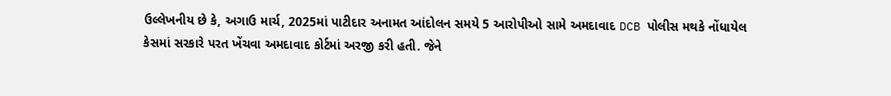ઉલ્લેખનીય છે કે, અગાઉ માર્ચ, 2025માં પાટીદાર અનામત આંદોલન સમયે 5 આરોપીઓ સામે અમદાવાદ DCB પોલીસ મથકે નોંધાયેલ કેસમાં સરકારે પરત ખેંચવા અમદાવાદ કોર્ટમાં અરજી કરી હતી. જેને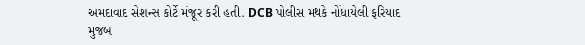અમદાવાદ સેશન્સ કોર્ટે મંજૂર કરી હતી. DCB પોલીસ મથકે નોંધાયેલી ફરિયાદ મુજબ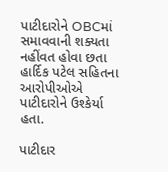પાટીદારોને OBCમાં સમાવવાની શક્યતા નહીંવત હોવા છતા હાર્દિક પટેલ સહિતના આરોપીઓએ પાટીદારોને ઉશ્કેર્યા હતા.

પાટીદાર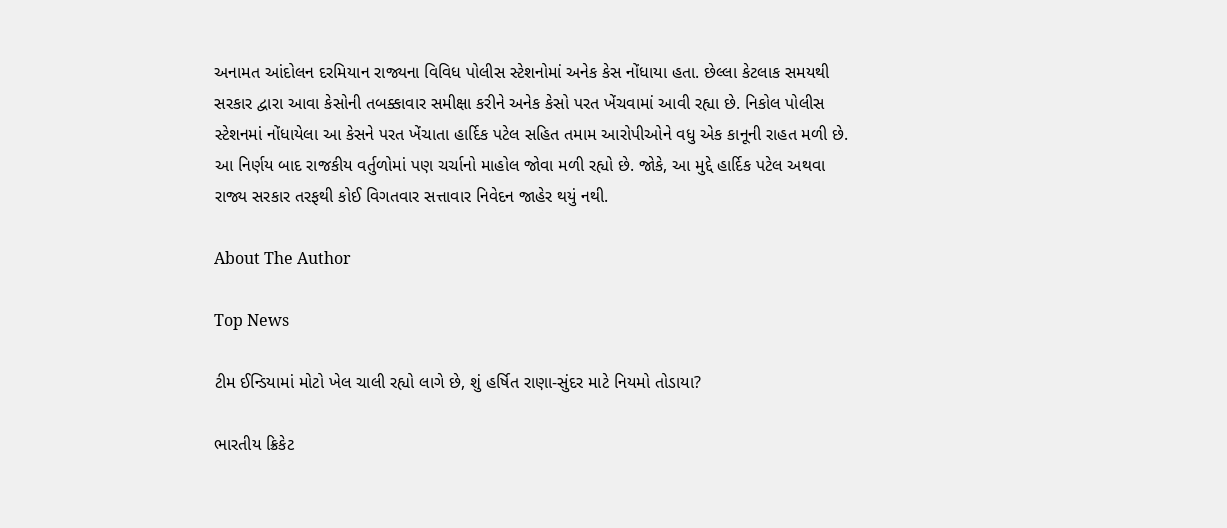અનામત આંદોલન દરમિયાન રાજ્યના વિવિધ પોલીસ સ્ટેશનોમાં અનેક કેસ નોંધાયા હતા. છેલ્લા કેટલાક સમયથી સરકાર દ્વારા આવા કેસોની તબક્કાવાર સમીક્ષા કરીને અનેક કેસો પરત ખેંચવામાં આવી રહ્યા છે. નિકોલ પોલીસ સ્ટેશનમાં નોંધાયેલા આ કેસને પરત ખેંચાતા હાર્દિક પટેલ સહિત તમામ આરોપીઓને વધુ એક કાનૂની રાહત મળી છે. આ નિર્ણય બાદ રાજકીય વર્તુળોમાં પણ ચર્ચાનો માહોલ જોવા મળી રહ્યો છે. જોકે, આ મુદ્દે હાર્દિક પટેલ અથવા રાજ્ય સરકાર તરફથી કોઈ વિગતવાર સત્તાવાર નિવેદન જાહેર થયું નથી.

About The Author

Top News

ટીમ ઈન્ડિયામાં મોટો ખેલ ચાલી રહ્યો લાગે છે, શું હર્ષિત રાણા-સુંદર માટે નિયમો તોડાયા?

ભારતીય ક્રિકેટ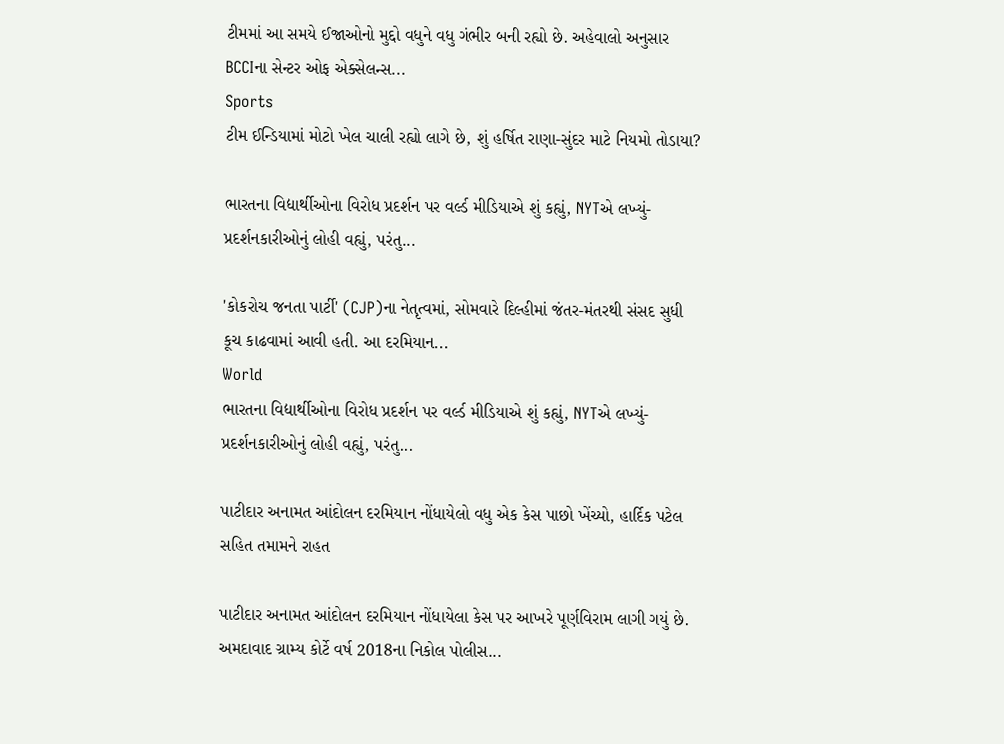ટીમમાં આ સમયે ઈજાઓનો મુદ્દો વધુને વધુ ગંભીર બની રહ્યો છે. અહેવાલો અનુસાર BCCIના સેન્ટર ઓફ એક્સેલન્સ...
Sports
ટીમ ઈન્ડિયામાં મોટો ખેલ ચાલી રહ્યો લાગે છે, શું હર્ષિત રાણા-સુંદર માટે નિયમો તોડાયા?

ભારતના વિદ્યાર્થીઓના વિરોધ પ્રદર્શન પર વર્લ્ડ મીડિયાએ શું કહ્યું, NYTએ લખ્યું- પ્રદર્શનકારીઓનું લોહી વહ્યું, પરંતુ...

'કોકરોચ જનતા પાર્ટી' (CJP)ના નેતૃત્વમાં, સોમવારે દિલ્હીમાં જંતર-મંતરથી સંસદ સુધી કૂચ કાઢવામાં આવી હતી. આ દરમિયાન...
World
ભારતના વિદ્યાર્થીઓના વિરોધ પ્રદર્શન પર વર્લ્ડ મીડિયાએ શું કહ્યું, NYTએ લખ્યું- પ્રદર્શનકારીઓનું લોહી વહ્યું, પરંતુ...

પાટીદાર અનામત આંદોલન દરમિયાન નોંધાયેલો વધુ એક કેસ પાછો ખેંચ્યો, હાર્દિક પટેલ સહિત તમામને રાહત

પાટીદાર અનામત આંદોલન દરમિયાન નોંધાયેલા કેસ પર આખરે પૂર્ણવિરામ લાગી ગયું છે. અમદાવાદ ગ્રામ્ય કોર્ટે વર્ષ 2018ના નિકોલ પોલીસ...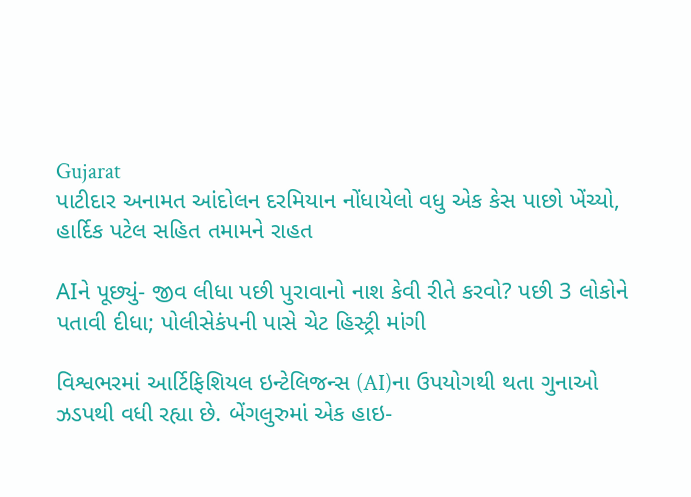Gujarat
પાટીદાર અનામત આંદોલન દરમિયાન નોંધાયેલો વધુ એક કેસ પાછો ખેંચ્યો, હાર્દિક પટેલ સહિત તમામને રાહત

AIને પૂછ્યું- જીવ લીધા પછી પુરાવાનો નાશ કેવી રીતે કરવો? પછી 3 લોકોને પતાવી દીધા; પોલીસેકંપની પાસે ચેટ હિસ્ટ્રી માંગી

વિશ્વભરમાં આર્ટિફિશિયલ ઇન્ટેલિજન્સ (AI)ના ઉપયોગથી થતા ગુનાઓ ઝડપથી વધી રહ્યા છે. બેંગલુરુમાં એક હાઇ-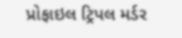પ્રોફાઇલ ટ્રિપલ મર્ડર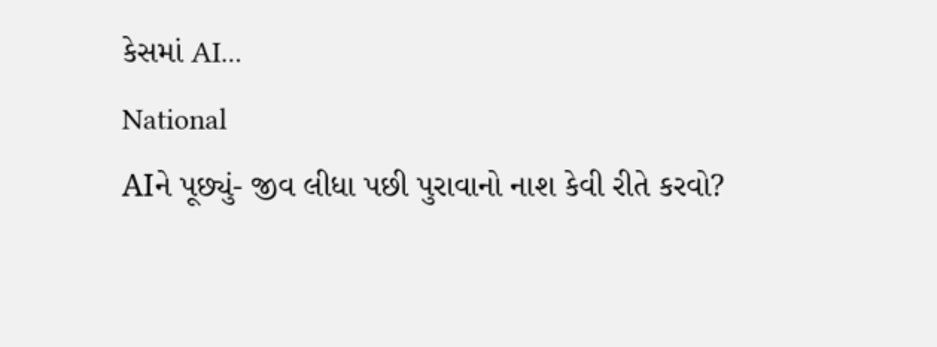કેસમાં AI...
National
AIને પૂછ્યું- જીવ લીધા પછી પુરાવાનો નાશ કેવી રીતે કરવો?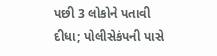પછી 3 લોકોને પતાવી દીધા; પોલીસેકંપની પાસે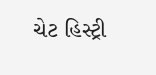ચેટ હિસ્ટ્રી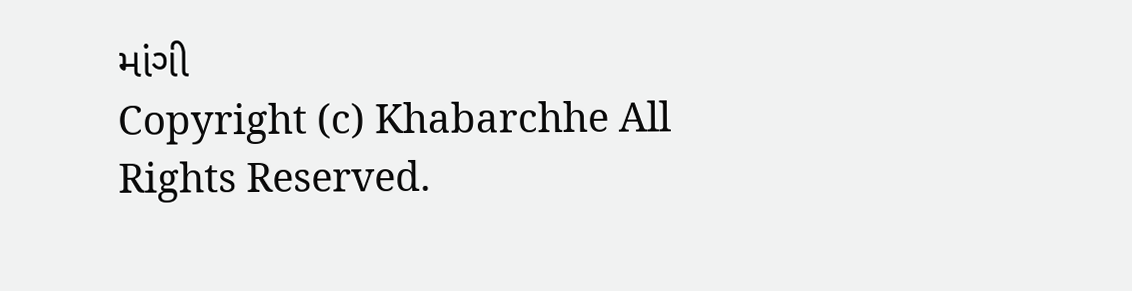માંગી
Copyright (c) Khabarchhe All Rights Reserved.